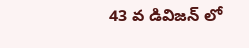43 వ డివిజన్ లో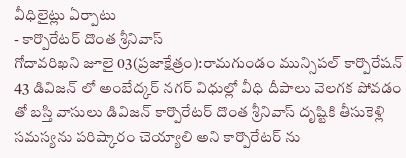వీధిలైట్లు ఏర్పాటు
- కార్పొరేటర్ దొంత శ్రీనివాస్
గోదావరిఖని జూలై 03(ప్రజాక్షేత్రం):రామగుండం మున్సిపల్ కార్పొరేషన్ 43 డివిజన్ లో అంబేద్కర్ నగర్ విధుల్లో వీధి దీపాలు వెలగక పోవడం తో బస్తి వాసులు డివిజన్ కార్పొరేటర్ దొంత శ్రీనివాస్ దృష్టికి తీసుకెళ్లి సమస్యను పరిష్కారం చెయ్యాలి అని కార్పొరేటర్ ను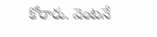కోరారు. వెంటనే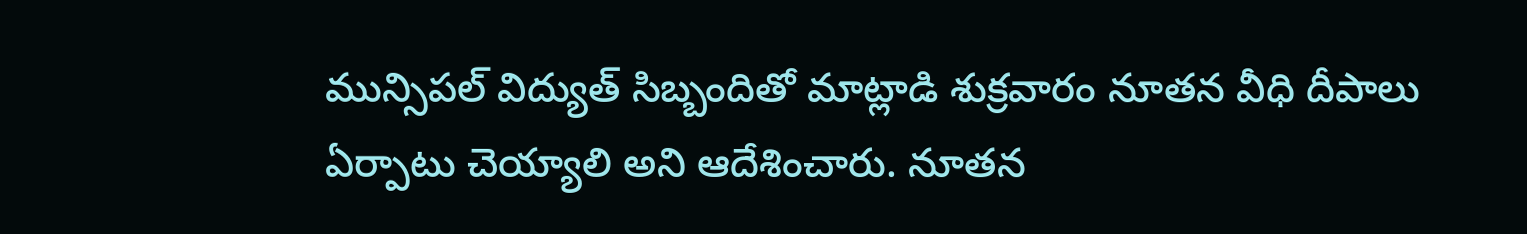మున్సిపల్ విద్యుత్ సిబ్బందితో మాట్లాడి శుక్రవారం నూతన వీధి దీపాలు ఏర్పాటు చెయ్యాలి అని ఆదేశించారు. నూతన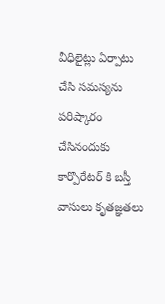వీధిలైట్లు ఏర్పాటు చేసి సమస్యను పరిష్కారం చేసినందుకు కార్పొరేటర్ కి బస్తీ వాసులు కృతజ్ఞతలు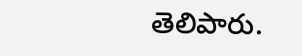తెలిపారు.